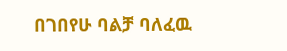በገበየሁ ባልቻ ባለፈዉ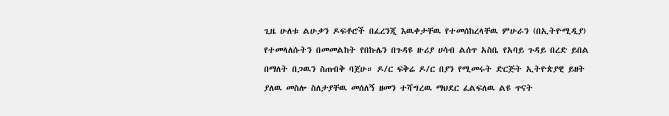ጊዜ ሁለቱ ልሁቃን ዶፍቶሮች በፈረንጂ እዉቀታቸዉ የተመሰከረላቸዉ ምሁራን (በኢትዮሚዲያ) የተመላለሱትን በመመልከት የበኩሌን በጉዳዩ ዙሪያ ሀሳብ ልሰጥ አስቤ የአባይ ጉዳይ በረድ ይበል በማለት በጋዉን ስጠብቅ ባጀሁ። ዶ/ር ፍቅሬ ዶ/ር በያን የሚመሩት ድርጅት ኢትዮጵያዊ ይዘት ያለዉ መስሎ ስለታያቸዉ መሰለኝ ዘመን ተሻግረዉ ማህደር ፈልፍለዉ ልዩ ጥናት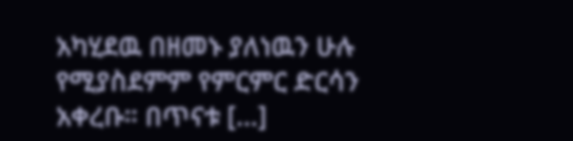አካሂደዉ በዘመኑ ያለነዉን ሁሉ የሚያስደምም የምርምር ድርሳን አቀረቡ። በጥናቱ […]